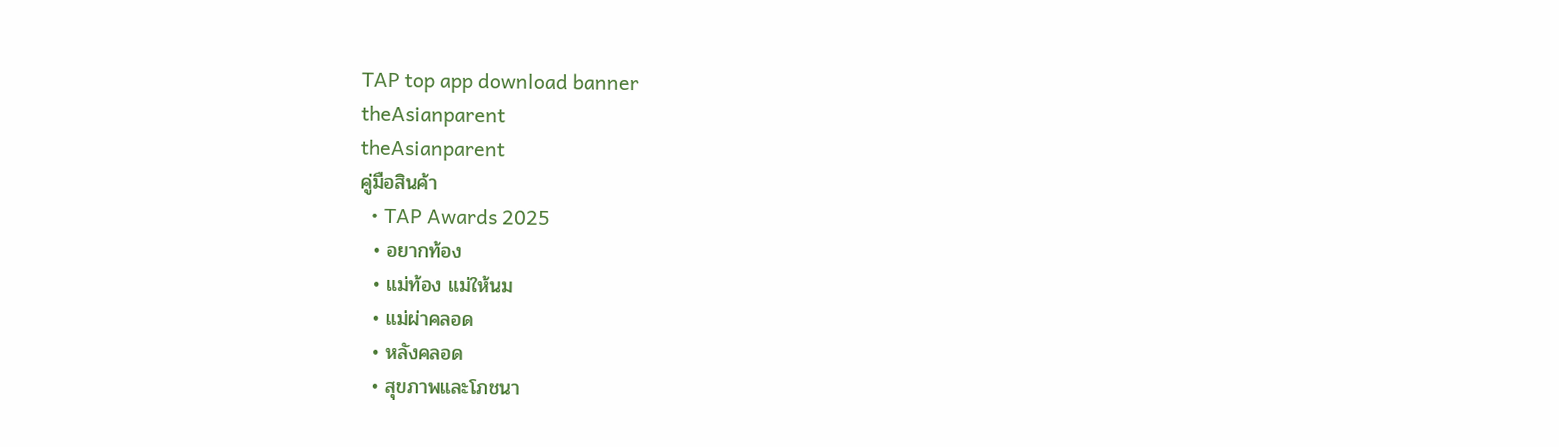TAP top app download banner
theAsianparent
theAsianparent
คู่มือสินค้า
  • TAP Awards 2025
  • อยากท้อง
  • แม่ท้อง แม่ให้นม
  • แม่ผ่าคลอด
  • หลังคลอด
  • สุขภาพและโภชนา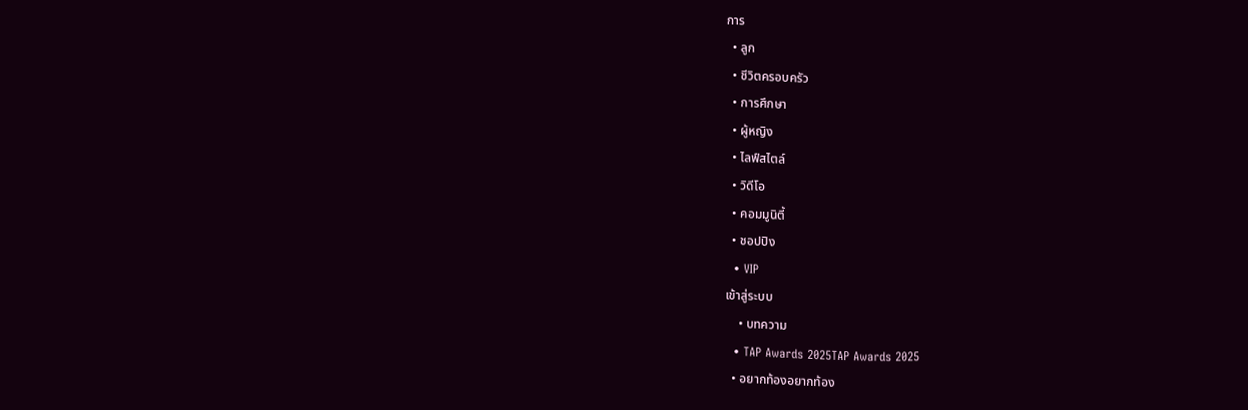การ
  • ลูก
  • ชีวิตครอบครัว
  • การศึกษา
  • ผู้หญิง
  • ไลฟ์สไตล์
  • วิดีโอ
  • คอมมูนิตี้
  • ชอปปิง
  • VIP
เข้าสู่ระบบ
    • บทความ
  • TAP Awards 2025TAP Awards 2025
  • อยากท้องอยากท้อง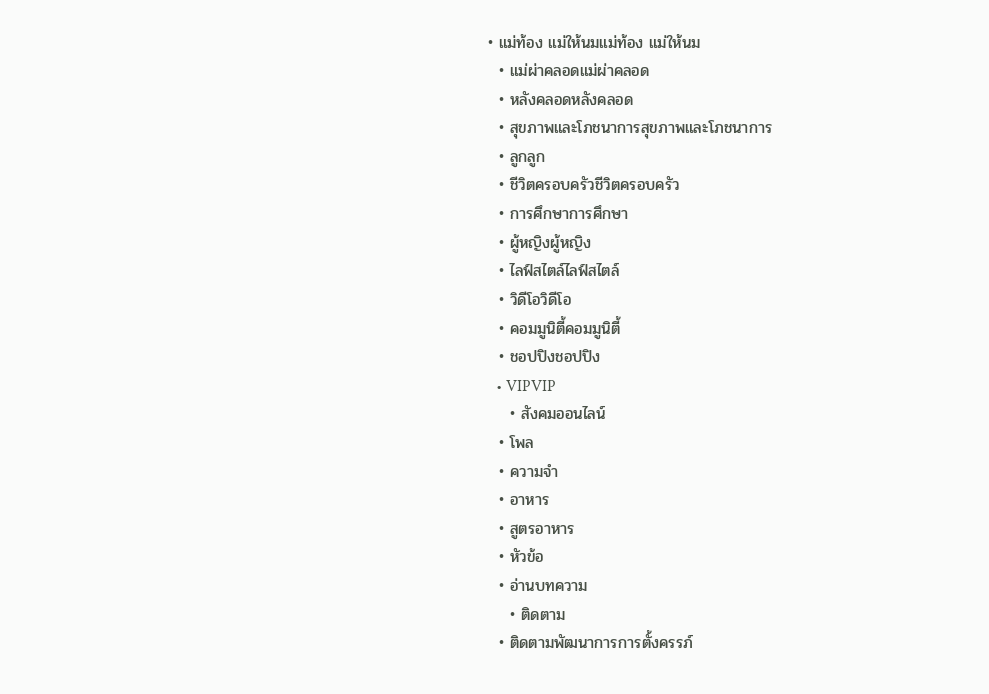• แม่ท้อง แม่ให้นมแม่ท้อง แม่ให้นม
  • แม่ผ่าคลอดแม่ผ่าคลอด
  • หลังคลอดหลังคลอด
  • สุขภาพและโภชนาการสุขภาพและโภชนาการ
  • ลูกลูก
  • ชีวิตครอบครัวชีวิตครอบครัว
  • การศึกษาการศึกษา
  • ผู้หญิงผู้หญิง
  • ไลฟ์สไตล์ไลฟ์สไตล์
  • วิดีโอวิดีโอ
  • คอมมูนิตี้คอมมูนิตี้
  • ชอปปิงชอปปิง
  • VIPVIP
    • สังคมออนไลน์
  • โพล
  • ความจำ
  • อาหาร
  • สูตรอาหาร
  • หัวข้อ
  • อ่านบทความ
    • ติดตาม
  • ติดตามพัฒนาการการตั้งครรภ์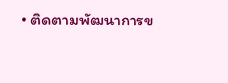• ติดตามพัฒนาการข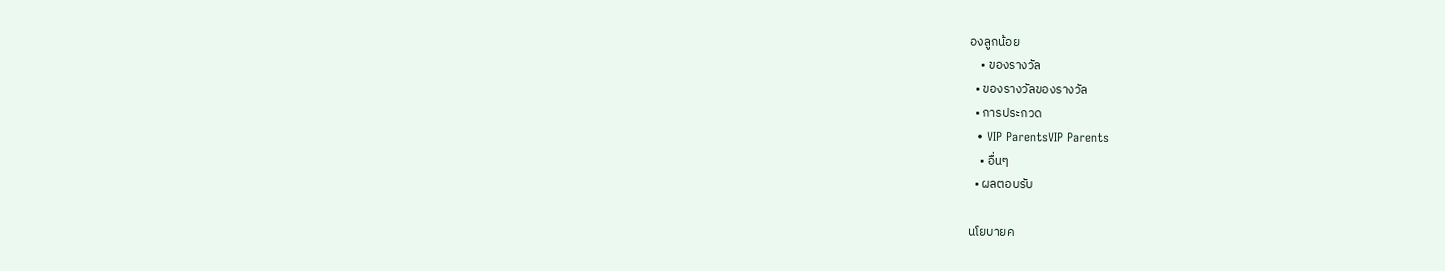องลูกน้อย
    • ของรางวัล
  • ของรางวัลของรางวัล
  • การประกวด
  • VIP ParentsVIP Parents
    • อื่นๆ
  • ผลตอบรับ

นโยบายค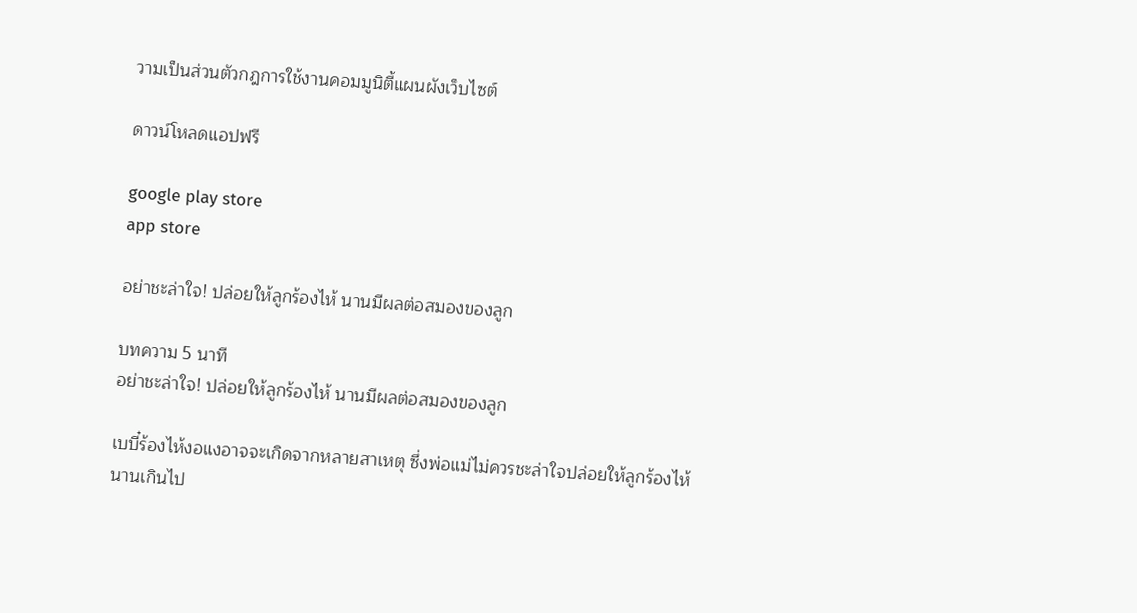วามเป็นส่วนตัวกฎการใช้งานคอมมูนิตี้แผนผังเว็บไซต์

ดาวน์โหลดแอปฟรี

google play store
app store

อย่าชะล่าใจ! ปล่อยให้ลูกร้องไห้ นานมีผลต่อสมองของลูก

บทความ 5 นาที
อย่าชะล่าใจ! ปล่อยให้ลูกร้องไห้ นานมีผลต่อสมองของลูก

เบบี๋ร้องไห้งอแงอาจจะเกิดจากหลายสาเหตุ ซึ่งพ่อแม่ไม่ควรชะล่าใจปล่อยให้ลูกร้องไห้นานเกินไป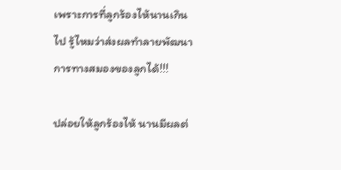เพราะการที่ลูกร้องไห้นานเกินไป รู้ไหมว่าส่งผลทำลายพัฒนาการทางสมองของลูกได้!!!

ปล่อยให้ลูกร้องไห้ นานมีผลต่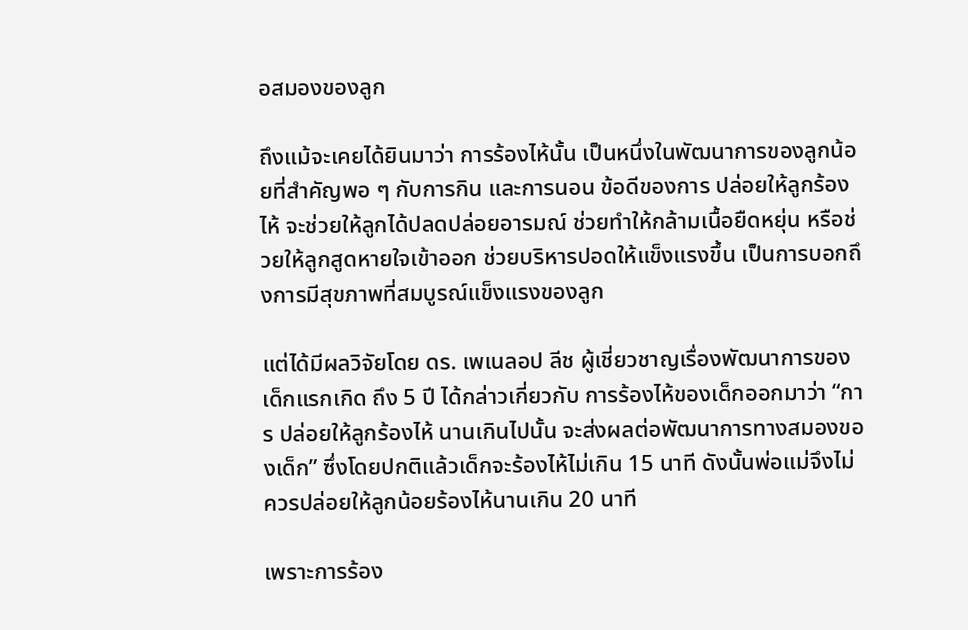อสมองของลูก

ถึงแม้จะเคยได้ยินมาว่า การร้องไห้นั้น เป็นหนึ่งในพัฒนาการของลูกน้อยที่สำคัญพอ ๆ กับการกิน และการนอน ข้อดีของการ ปล่อยให้ลูกร้องไห้ จะช่วยให้ลูกได้ปลดปล่อยอารมณ์ ช่วยทำให้กล้ามเนื้อยืดหยุ่น หรือช่วยให้ลูกสูดหายใจเข้าออก ช่วยบริหารปอดให้แข็งแรงขึ้น เป็นการบอกถึงการมีสุขภาพที่สมบูรณ์แข็งแรงของลูก

แต่ได้มีผลวิจัยโดย ดร. เพเนลอป ลีช ผู้เชี่ยวชาญเรื่องพัฒนาการของเด็กแรกเกิด ถึง 5 ปี ได้กล่าวเกี่ยวกับ การร้องไห้ของเด็กออกมาว่า “การ ปล่อยให้ลูกร้องไห้ นานเกินไปนั้น จะส่งผลต่อพัฒนาการทางสมองของเด็ก” ซึ่งโดยปกติแล้วเด็กจะร้องไห้ไม่เกิน 15 นาที ดังนั้นพ่อแม่จึงไม่ควรปล่อยให้ลูกน้อยร้องไห้นานเกิน 20 นาที

เพราะการร้อง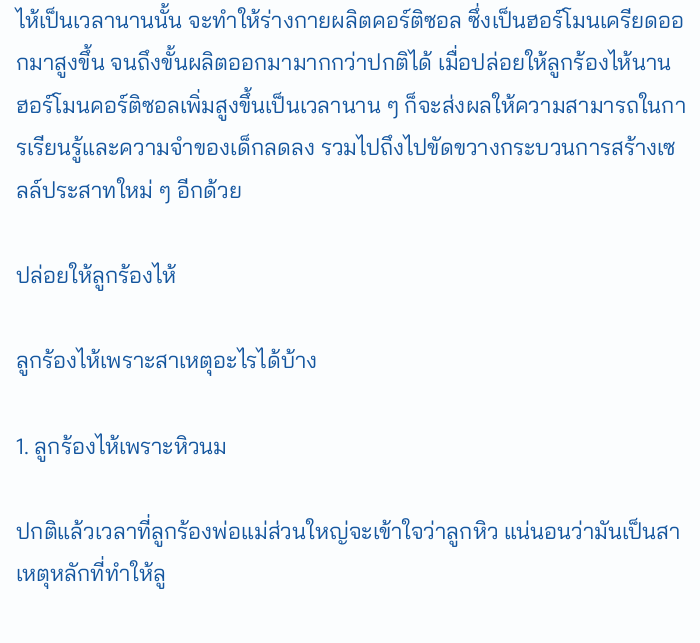ไห้เป็นเวลานานนั้น จะทำให้ร่างกายผลิตคอร์ติซอล ซึ่งเป็นฮอร์โมนเครียดออกมาสูงขึ้น จนถึงขั้นผลิตออกมามากกว่าปกติได้ เมื่อปล่อยให้ลูกร้องไห้นาน ฮอร์โมนคอร์ติซอลเพิ่มสูงขึ้นเป็นเวลานาน ๆ ก็จะส่งผลให้ความสามารถในการเรียนรู้และความจำของเด็กลดลง รวมไปถึงไปขัดขวางกระบวนการสร้างเซลล์ประสาทใหม่ ๆ อีกด้วย

ปล่อยให้ลูกร้องไห้

ลูกร้องไห้เพราะสาเหตุอะไรได้บ้าง

1. ลูกร้องไห้เพราะหิวนม

ปกติแล้วเวลาที่ลูกร้องพ่อแม่ส่วนใหญ่จะเข้าใจว่าลูกหิว แน่นอนว่ามันเป็นสาเหตุหลักที่ทำให้ลู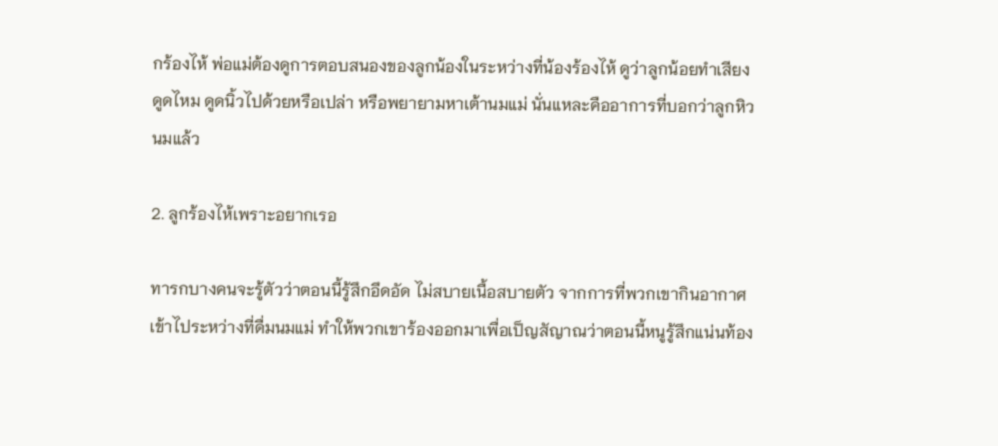กร้องไห้ พ่อแม่ต้องดูการตอบสนองของลูกน้องในระหว่างที่น้องร้องไห้ ดูว่าลูกน้อยทำเสียงดูดไหม ดูดนิ้วไปด้วยหรือเปล่า หรือพยายามหาเต้านมแม่ นั่นแหละคืออาการที่บอกว่าลูกหิวนมแล้ว

2. ลูกร้องไห้เพราะอยากเรอ

ทารกบางคนจะรู้ตัวว่าตอนนี้รู้สึกอึดอัด ไม่สบายเนื้อสบายตัว จากการที่พวกเขากินอากาศเข้าไประหว่างที่ดื่มนมแม่ ทำให้พวกเขาร้องออกมาเพื่อเป็ญสัญาณว่าตอนนี้หนูรู้สึกแน่นท้อง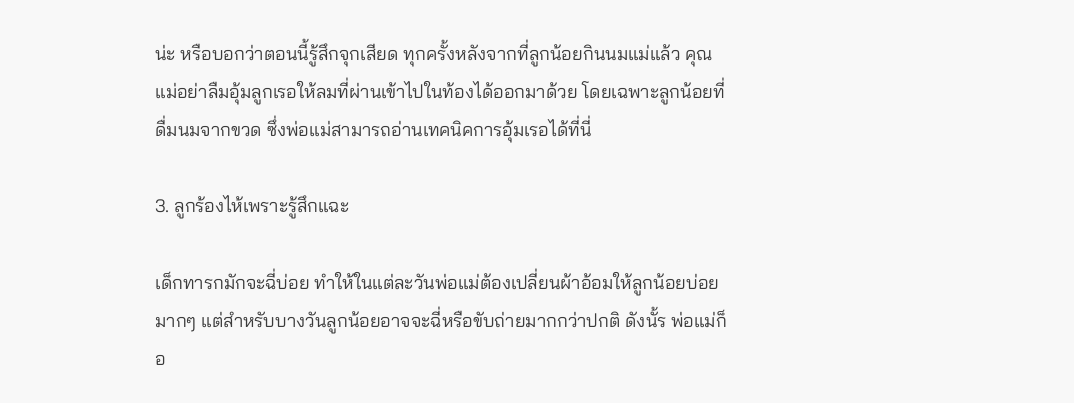น่ะ หรือบอกว่าตอนนี้รู้สึกจุกเสียด ทุกครั้งหลังจากที่ลูกน้อยกินนมแม่แล้ว คุณแม่อย่าลืมอุ้มลูกเรอให้ลมที่ผ่านเข้าไปในท้องได้ออกมาด้วย โดยเฉพาะลูกน้อยที่ดื่มนมจากขวด ซึ่งพ่อแม่สามารถอ่านเทคนิคการอุ้มเรอได้ที่นี่

3. ลูกร้องไห้เพราะรู้สึกแฉะ

เด็กทารกมักจะฉี่บ่อย ทำให้ในแต่ละวันพ่อแม่ต้องเปลี่ยนผ้าอ้อมให้ลูกน้อยบ่อยมากๆ แต่สำหรับบางวันลูกน้อยอาจจะฉี่หรือขับถ่ายมากกว่าปกติ ดังนั้ร พ่อแม่ก็อ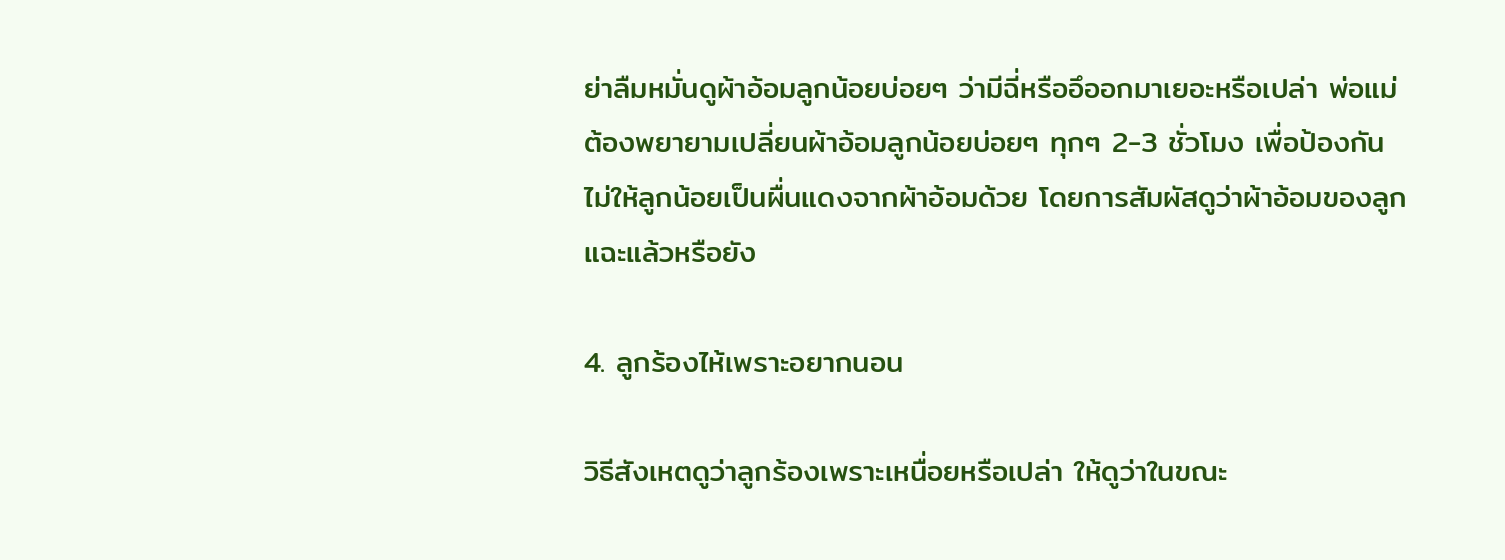ย่าลืมหมั่นดูผ้าอ้อมลูกน้อยบ่อยๆ ว่ามีฉี่หรืออึออกมาเยอะหรือเปล่า พ่อแม่ต้องพยายามเปลี่ยนผ้าอ้อมลูกน้อยบ่อยๆ ทุกๆ 2-3 ชั่วโมง เพื่อป้องกันไม่ให้ลูกน้อยเป็นผื่นแดงจากผ้าอ้อมด้วย โดยการสัมผัสดูว่าผ้าอ้อมของลูกแฉะแล้วหรือยัง

4. ลูกร้องไห้เพราะอยากนอน

วิธีสังเหตดูว่าลูกร้องเพราะเหนื่อยหรือเปล่า ให้ดูว่าในขณะ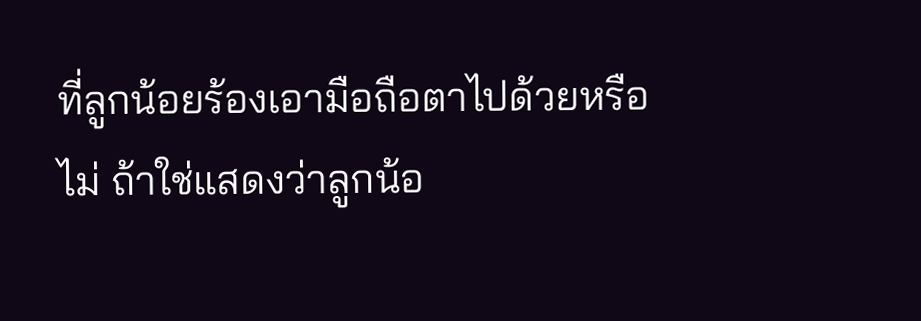ที่ลูกน้อยร้องเอามือถือตาไปด้วยหรือไม่ ถ้าใช่แสดงว่าลูกน้อ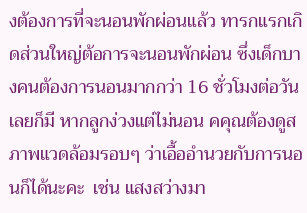งต้องการที่จะนอนพักผ่อนแล้ว ทารกแรกเกิดส่วนใหญ่ต้อการจะนอนพักผ่อน ซึ่งเด็กบางคนต้องการนอนมากกว่า 16 ชั่วโมงต่อวันเลยก็มี หากลูกง่วงแต่ไม่นอน คคุณต้องดูสภาพแวดล้อมรอบๆ ว่าเอื้ออำนวยกับการนอนก็ได้นะคะ  เช่น แสงสว่างมา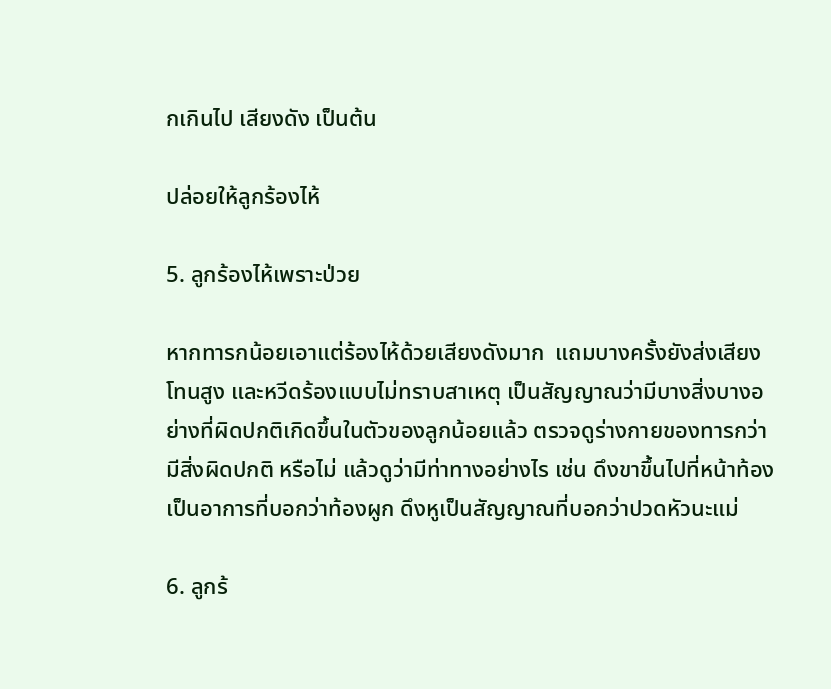กเกินไป เสียงดัง เป็นต้น

ปล่อยให้ลูกร้องไห้

5. ลูกร้องไห้เพราะป่วย

หากทารกน้อยเอาแต่ร้องไห้ด้วยเสียงดังมาก  แถมบางครั้งยังส่งเสียงโทนสูง และหวีดร้องแบบไม่ทราบสาเหตุ เป็นสัญญาณว่ามีบางสิ่งบางอย่างที่ผิดปกติเกิดขึ้นในตัวของลูกน้อยแล้ว ตรวจดูร่างกายของทารกว่ามีสิ่งผิดปกติ หรือไม่ แล้วดูว่ามีท่าทางอย่างไร เช่น ดึงขาขึ้นไปที่หน้าท้องเป็นอาการที่บอกว่าท้องผูก ดึงหูเป็นสัญญาณที่บอกว่าปวดหัวนะแม่

6. ลูกร้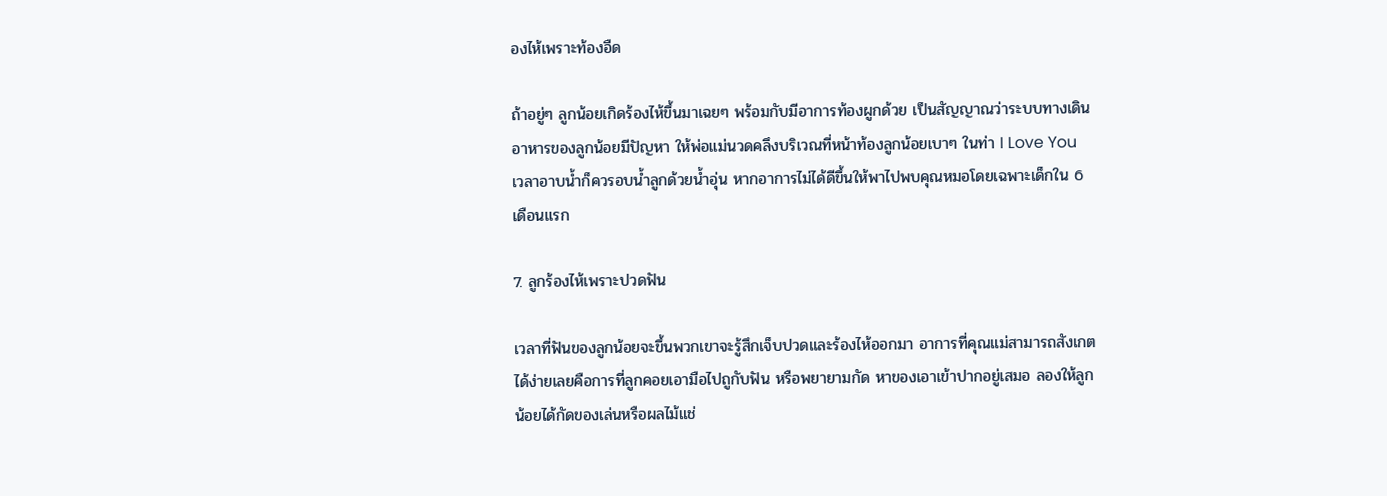องไห้เพราะท้องอืด

ถ้าอยู่ๆ ลูกน้อยเกิดร้องไห้ขึ้นมาเฉยๆ พร้อมกับมีอาการท้องผูกด้วย เป็นสัญญาณว่าระบบทางเดินอาหารของลูกน้อยมีปัญหา ให้พ่อแม่นวดคลึงบริเวณที่หน้าท้องลูกน้อยเบาๆ ในท่า I Love You เวลาอาบน้ำก็ควรอบน้ำลูกด้วยน้ำอุ่น หากอาการไม่ได้ดีขึ้นให้พาไปพบคุณหมอโดยเฉพาะเด็กใน 6 เดือนแรก

7. ลูกร้องไห้เพราะปวดฟัน

เวลาที่ฟันของลูกน้อยจะขึ้นพวกเขาจะรู้สึกเจ็บปวดและร้องไห้ออกมา อาการที่คุณแม่สามารถสังเกตได้ง่ายเลยคือการที่ลูกคอยเอามือไปถูกับฟัน หรือพยายามกัด หาของเอาเข้าปากอยู่เสมอ ลองให้ลูกน้อยได้กัดของเล่นหรือผลไม้แช่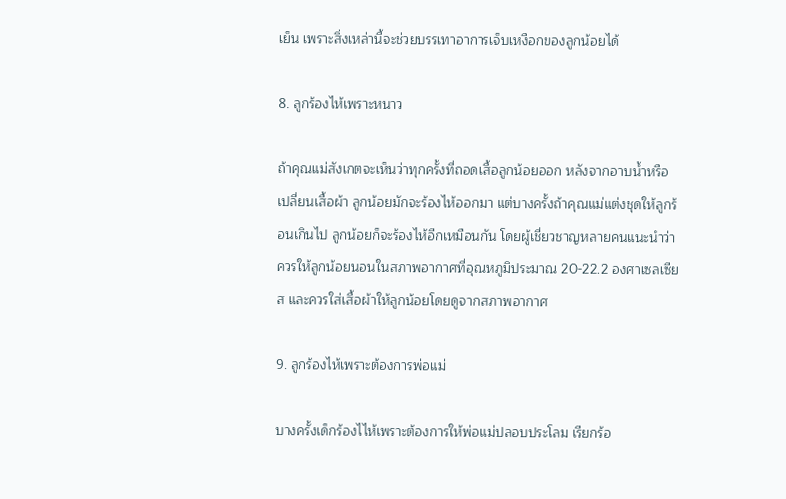เย็น เพราะสิ่งเหล่านี้จะช่วยบรรเทาอาการเจ็บเหงือกของลูกน้อยได้

8. ลูกร้องไห้เพราะหนาว

ถ้าคุณแม่สังเกตจะเห็นว่าทุกครั้งที่ถอดเสื้อลูกน้อยออก หลังจากอาบน้ำหรือเปลี่ยนเสื้อผ้า ลูกน้อยมักจะร้องไห้ออกมา แต่บางครั้งถ้าคุณแม่แต่งชุดให้ลูกร้อนเกินไป ลูกน้อยก็จะร้องไห้อีกเหมือนกัน โดยผู้เชี่ยวชาญหลายคนแนะนำว่า ควรให้ลูกน้อยนอนในสภาพอากาศที่อุณหภูมิประมาณ 20-22.2 องศาเซลเซียส และควรใส่เสื้อผ้าให้ลูกน้อยโดยดูจากสภาพอากาศ

9. ลูกร้องไห้เพราะต้องการพ่อแม่

บางครั้งเด็กร้องไไห้เพราะต้องการให้พ่อแม่ปลอบประโลม เรียกร้อ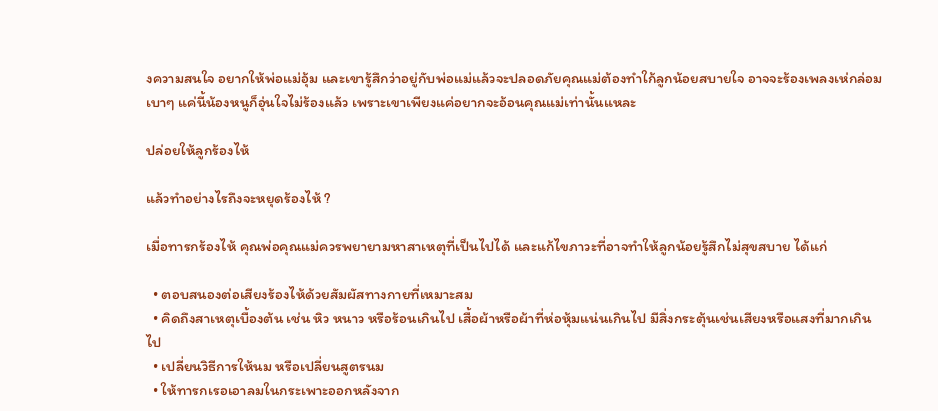งความสนใจ อยากให้พ่อแม่อุ้ม และเขารู้สึกว่าอยู่กับพ่อแม่แล้วจะปลอดภัยคุณแม่ต้องทำใก้ลูกน้อยสบายใจ อาจจะร้องเพลงเห่กล่อม เบาๆ แค่นี้น้องหนูก็อุ่นใจไม่ร้องแล้ว เพราะเขาเพียงแค่อยากจะอ้อนคุณแม่เท่านั้นแหละ

ปล่อยให้ลูกร้องไห้

แล้วทำอย่างไรถึงจะหยุดร้องไห้ ?

เมื่อทารกร้องไห้ คุณพ่อคุณแม่ควรพยายามหาสาเหตุที่เป็นไปได้ และแก้ไขภาวะที่อาจทำให้ลูกน้อยรู้สึกไม่สุขสบาย ได้แก่

  • ตอบสนองต่อเสียงร้องไห้ด้วยสัมผัสทางกายที่เหมาะสม
  • คิดถึงสาเหตุเบื้องต้น เช่น หิว หนาว หรือร้อนเกินไป เสื้อผ้าหรือผ้าที่ห่อหุ้มแน่นเกินไป มีสิ่งกระตุ้นเช่นเสียงหรือแสงที่มากเกินไป
  • เปลี่ยนวิธีการให้นม หรือเปลี่ยนสูตรนม
  • ให้ทารกเรอเอาลมในกระเพาะออกหลังจาก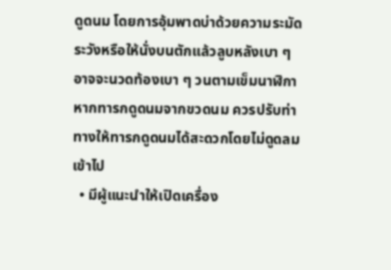ดูดนม โดยการอุ้มพาดบ่าด้วยความระมัดระวังหรือให้นั่งบนตักแล้วลูบหลังเบา ๆ อาจจะนวดท้องเบา ๆ วนตามเข็มนาฬิกา หากทารกดูดนมจากขวดนม ควรปรับท่าทางให้ทารกดูดนมได้สะดวกโดยไม่ดูดลมเข้าไป
  • มีผู้แนะนำให้เปิดเครื่อง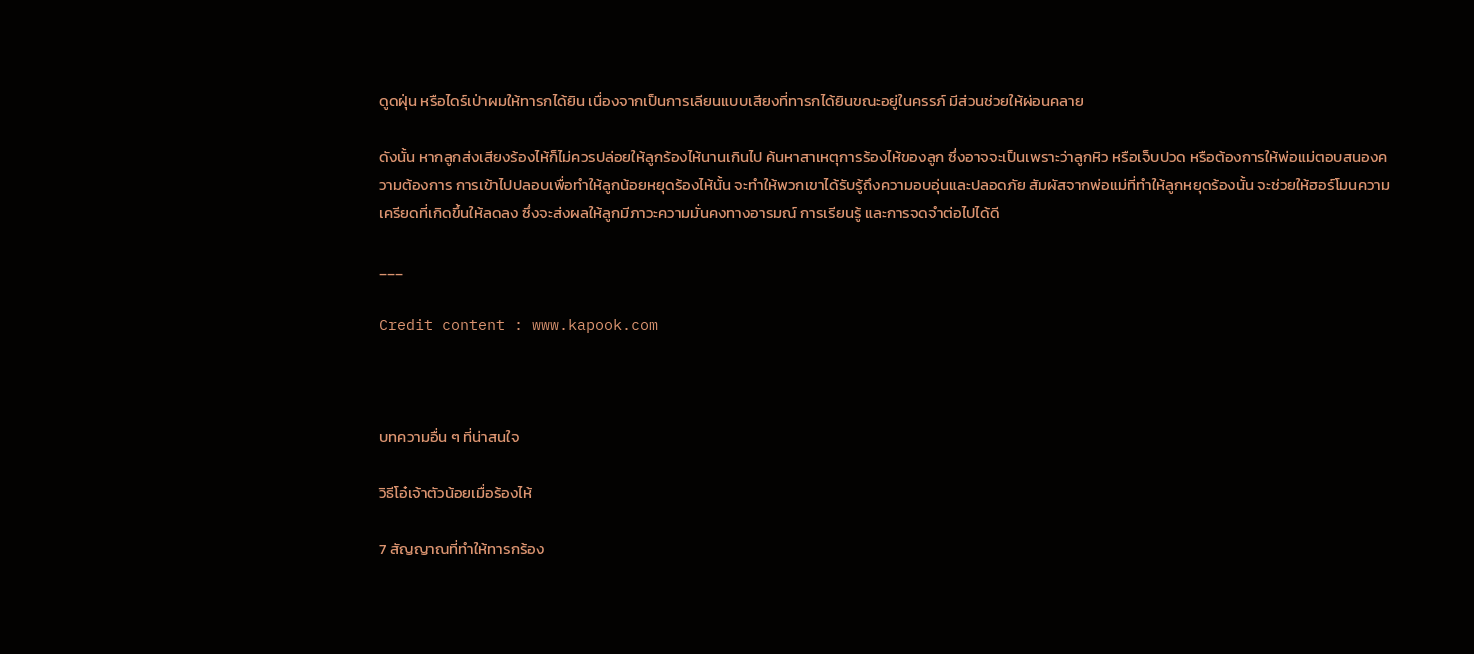ดูดฝุ่น หรือไดร์เป่าผมให้ทารกได้ยิน เนื่องจากเป็นการเลียนแบบเสียงที่ทารกได้ยินขณะอยู่ในครรภ์ มีส่วนช่วยให้ผ่อนคลาย

ดังนั้น หากลูกส่งเสียงร้องไห้ก็ไม่ควรปล่อยให้ลูกร้องไห้นานเกินไป ค้นหาสาเหตุการร้องไห้ของลูก ซึ่งอาจจะเป็นเพราะว่าลูกหิว หรือเจ็บปวด หรือต้องการให้พ่อแม่ตอบสนองความต้องการ การเข้าไปปลอบเพื่อทำให้ลูกน้อยหยุดร้องไห้นั้น จะทำให้พวกเขาได้รับรู้ถึงความอบอุ่นและปลอดภัย สัมผัสจากพ่อแม่ที่ทำให้ลูกหยุดร้องนั้น จะช่วยให้ฮอร์โมนความเครียดที่เกิดขึ้นให้ลดลง ซึ่งจะส่งผลให้ลูกมีภาวะความมั่นคงทางอารมณ์ การเรียนรู้ และการจดจำต่อไปได้ดี

___

Credit content : www.kapook.com



บทความอื่น ๆ ที่น่าสนใจ

วิธีโอ๋เจ้าตัวน้อยเมื่อร้องไห้

7 สัญญาณที่ทำให้ทารกร้อง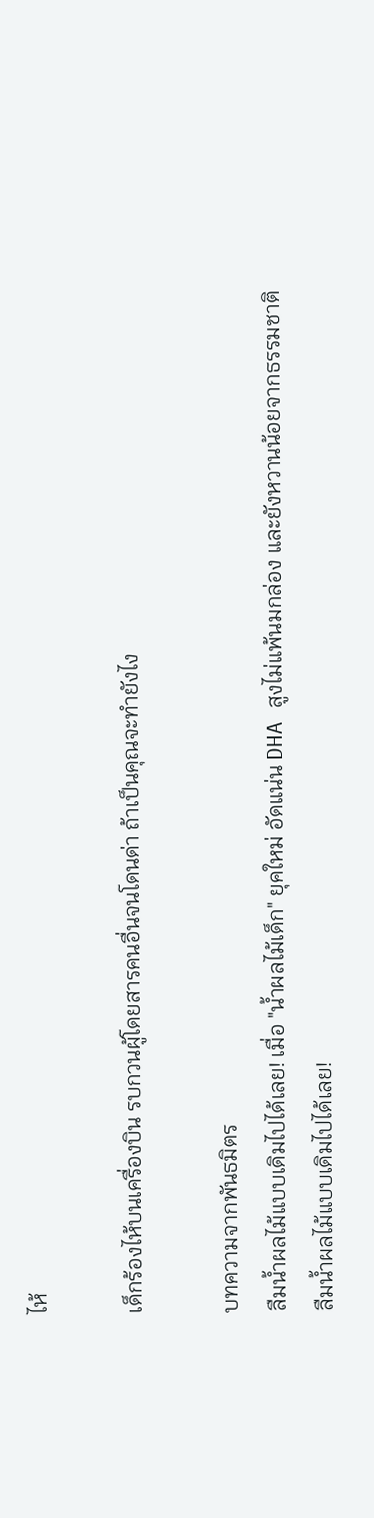ไห้

เด็กร้องไห้บนเครื่องบิน รบกวนผู้โดยสารคนอื่นจนโดนด่า ถ้าเป็นคุณจะทำยังไง

บทความจากพันธมิตร
ลืมน้ำผลไม้แบบเดิมไปได้เลย! เมื่อ "น้ำผลไม้เด็ก" ยุคใหม่ อัดแน่น DHA สูงไม่แพ้นมกล่อง และยังหวานน้อยจากธรรมชาติ
ลืมน้ำผลไม้แบบเดิมไปได้เลย!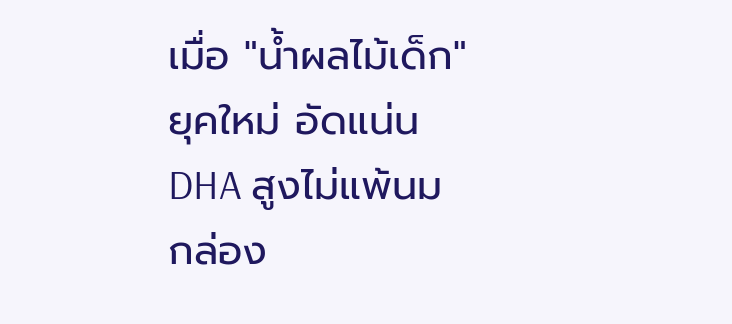เมื่อ "น้ำผลไม้เด็ก" ยุคใหม่ อัดแน่น DHA สูงไม่แพ้นมกล่อง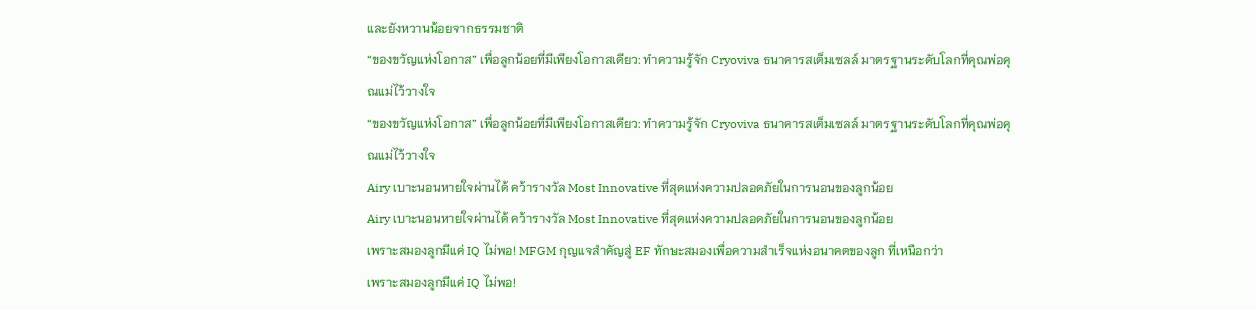และยังหวานน้อยจากธรรมชาติ
“ของขวัญแห่งโอกาส” เพื่อลูกน้อยที่มีเพียงโอกาสเดียว: ทำความรู้จัก Cryoviva ธนาคารสเต็มเซลล์ มาตรฐานระดับโลกที่คุณพ่อคุณแม่ไว้วางใจ
“ของขวัญแห่งโอกาส” เพื่อลูกน้อยที่มีเพียงโอกาสเดียว: ทำความรู้จัก Cryoviva ธนาคารสเต็มเซลล์ มาตรฐานระดับโลกที่คุณพ่อคุณแม่ไว้วางใจ
Airy เบาะนอนหายใจผ่านได้ คว้ารางวัล Most Innovative ที่สุดแห่งความปลอดภัยในการนอนของลูกน้อย
Airy เบาะนอนหายใจผ่านได้ คว้ารางวัล Most Innovative ที่สุดแห่งความปลอดภัยในการนอนของลูกน้อย
เพราะสมองลูกมีแค่ IQ ไม่พอ! MFGM กุญแจสำคัญสู่ EF ทักษะสมองเพื่อความสำเร็จแห่งอนาคตของลูก ที่เหนือกว่า
เพราะสมองลูกมีแค่ IQ ไม่พอ!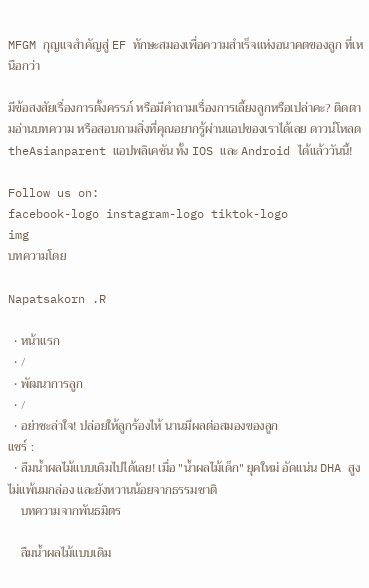MFGM กุญแจสำคัญสู่ EF ทักษะสมองเพื่อความสำเร็จแห่งอนาคตของลูก ที่เหนือกว่า

มีข้อสงสัยเรื่องการตั้งครรภ์ หรือมีคำถามเรื่องการเลี้ยงลูกหรือเปล่าคะ? ติดตามอ่านบทความ หรือสอบถามสิ่งที่คุณอยากรู้ผ่านแอปของเราได้เลย ดาวน์โหลด theAsianparent แอปพลิเคชัน ทั้ง IOS และ Android ได้แล้ววันนี้!

Follow us on:
facebook-logo instagram-logo tiktok-logo
img
บทความโดย

Napatsakorn .R

  • หน้าแรก
  • /
  • พัฒนาการลูก
  • /
  • อย่าชะล่าใจ! ปล่อยให้ลูกร้องไห้ นานมีผลต่อสมองของลูก
แชร์ :
  • ลืมน้ำผลไม้แบบเดิมไปได้เลย! เมื่อ "น้ำผลไม้เด็ก" ยุคใหม่ อัดแน่น DHA สูงไม่แพ้นมกล่อง และยังหวานน้อยจากธรรมชาติ
    บทความจากพันธมิตร

    ลืมน้ำผลไม้แบบเดิม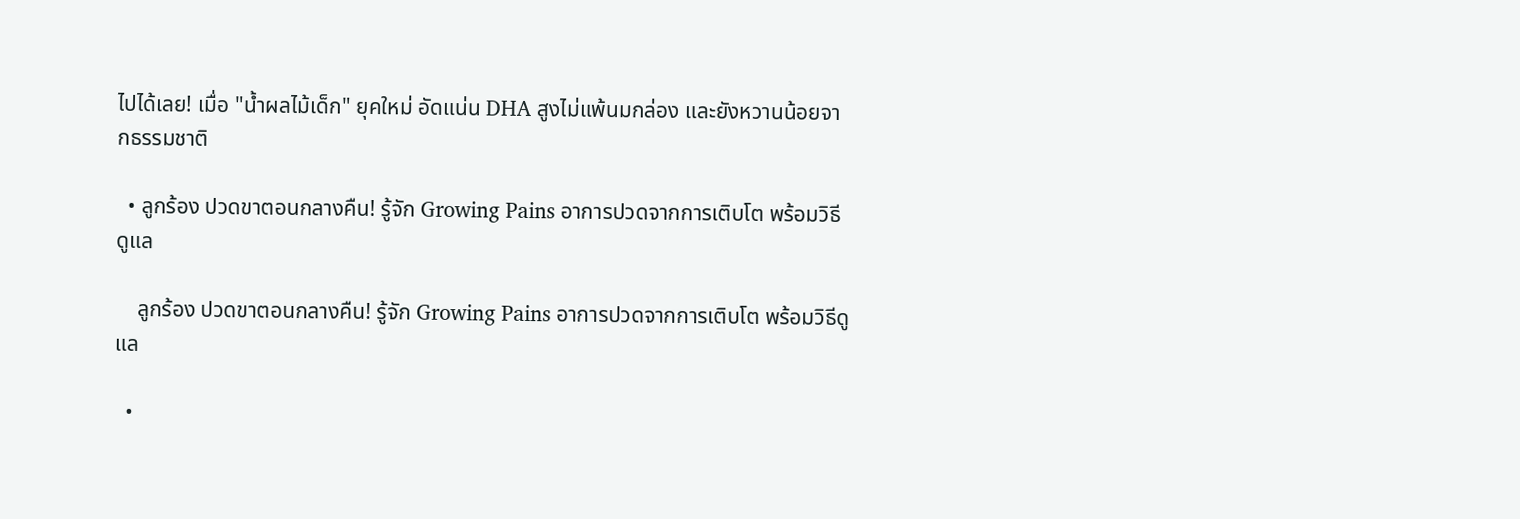ไปได้เลย! เมื่อ "น้ำผลไม้เด็ก" ยุคใหม่ อัดแน่น DHA สูงไม่แพ้นมกล่อง และยังหวานน้อยจากธรรมชาติ

  • ลูกร้อง ปวดขาตอนกลางคืน! รู้จัก Growing Pains อาการปวดจากการเติบโต พร้อมวิธีดูแล

    ลูกร้อง ปวดขาตอนกลางคืน! รู้จัก Growing Pains อาการปวดจากการเติบโต พร้อมวิธีดูแล

  •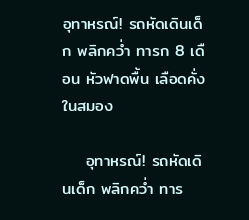อุทาหรณ์! รถหัดเดินเด็ก พลิกคว่ำ ทารก 8 เดือน หัวฟาดพื้น เลือดคั่งในสมอง

    อุทาหรณ์! รถหัดเดินเด็ก พลิกคว่ำ ทาร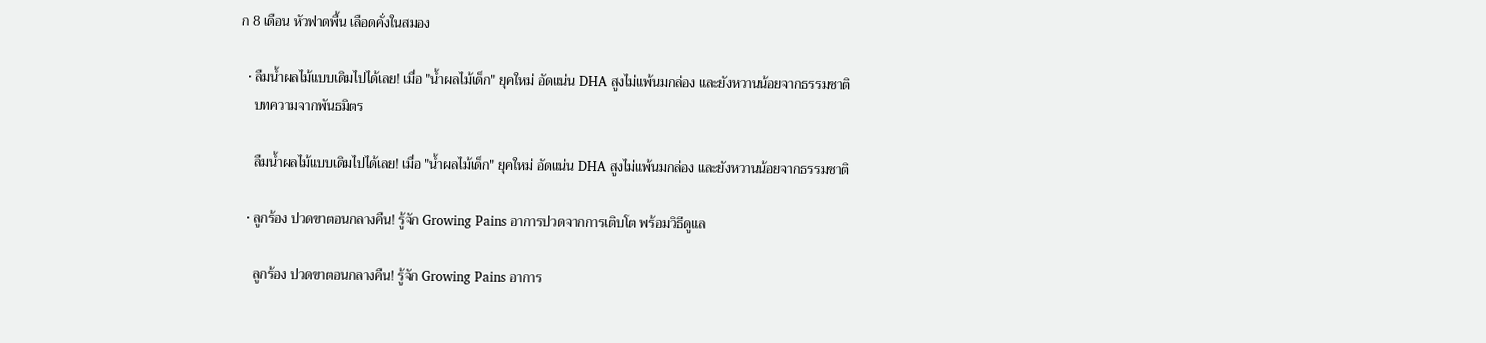ก 8 เดือน หัวฟาดพื้น เลือดคั่งในสมอง

  • ลืมน้ำผลไม้แบบเดิมไปได้เลย! เมื่อ "น้ำผลไม้เด็ก" ยุคใหม่ อัดแน่น DHA สูงไม่แพ้นมกล่อง และยังหวานน้อยจากธรรมชาติ
    บทความจากพันธมิตร

    ลืมน้ำผลไม้แบบเดิมไปได้เลย! เมื่อ "น้ำผลไม้เด็ก" ยุคใหม่ อัดแน่น DHA สูงไม่แพ้นมกล่อง และยังหวานน้อยจากธรรมชาติ

  • ลูกร้อง ปวดขาตอนกลางคืน! รู้จัก Growing Pains อาการปวดจากการเติบโต พร้อมวิธีดูแล

    ลูกร้อง ปวดขาตอนกลางคืน! รู้จัก Growing Pains อาการ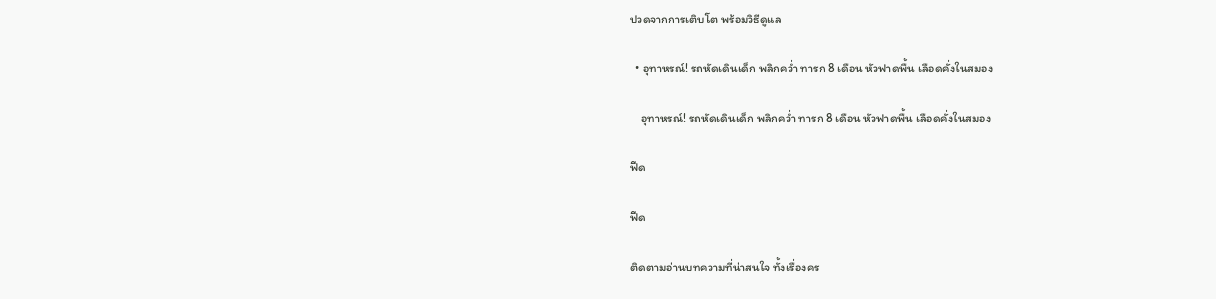ปวดจากการเติบโต พร้อมวิธีดูแล

  • อุทาหรณ์! รถหัดเดินเด็ก พลิกคว่ำ ทารก 8 เดือน หัวฟาดพื้น เลือดคั่งในสมอง

    อุทาหรณ์! รถหัดเดินเด็ก พลิกคว่ำ ทารก 8 เดือน หัวฟาดพื้น เลือดคั่งในสมอง

ฟีด

ฟีด

ติดตามอ่านบทความที่น่าสนใจ ทั้งเรื่องคร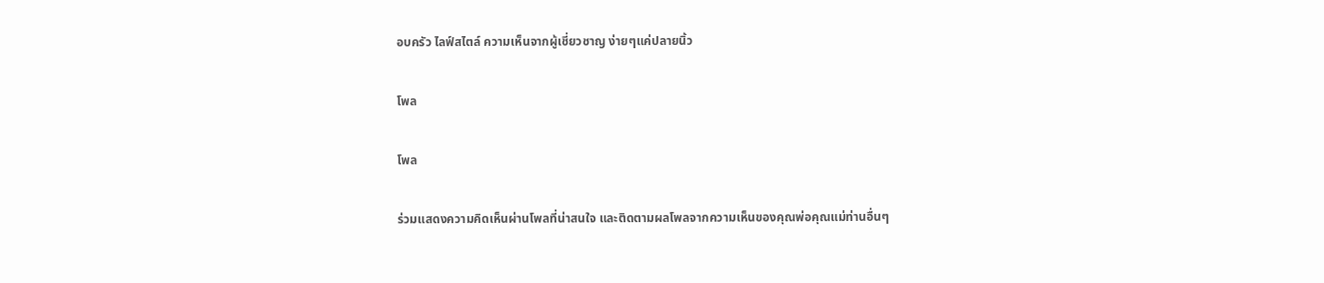อบครัว ไลฟ์สไตล์ ความเห็นจากผู้เชี่ยวชาญ ง่ายๆแค่ปลายนิ้ว

โพล

โพล

ร่วมแสดงความคิดเห็นผ่านโพลที่น่าสนใจ และติดตามผลโพลจากความเห็นของคุณพ่อคุณแม่ท่านอื่นๆ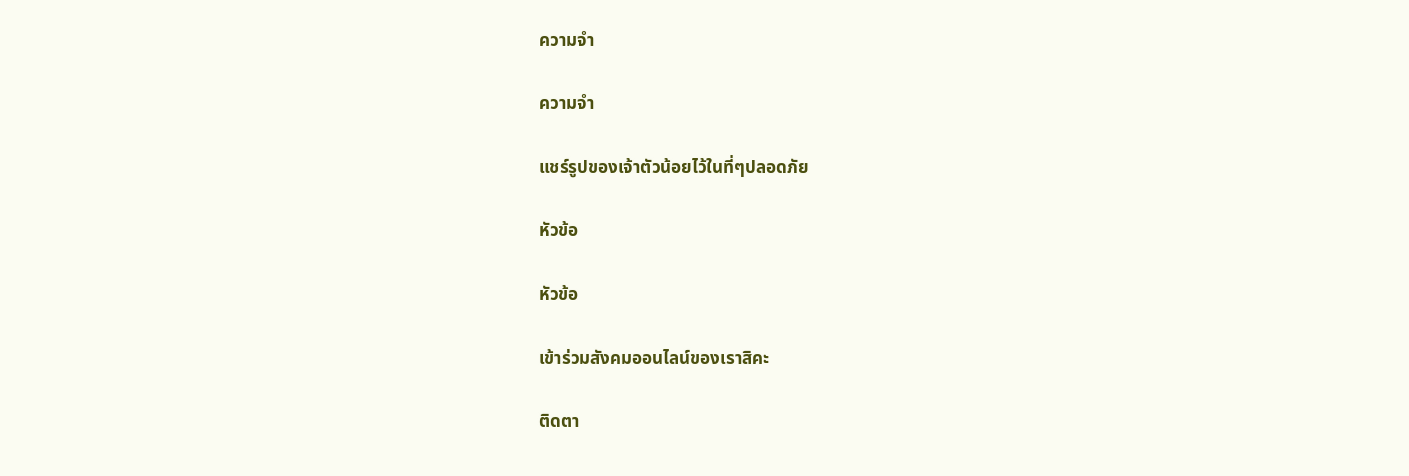ความจำ

ความจำ

แชร์รูปของเจ้าตัวน้อยไว้ในที่ๆปลอดภัย

หัวข้อ

หัวข้อ

เข้าร่วมสังคมออนไลน์ของเราสิคะ

ติดตา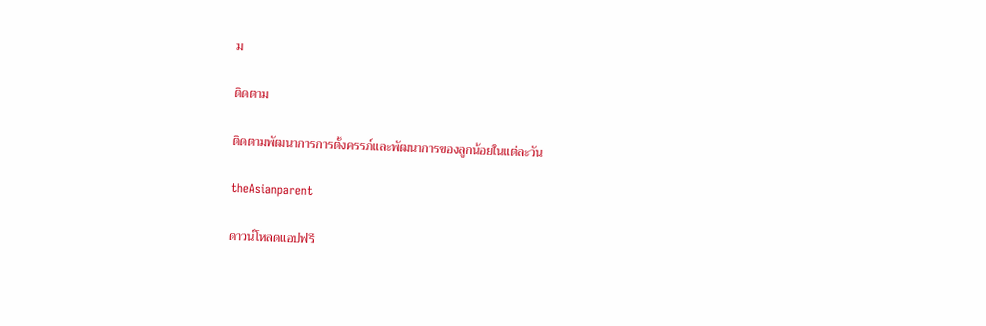ม

ติดตาม

ติดตามพัฒนาการการตั้งครรภ์และพัฒนาการของลูกน้อยในแต่ละวัน

theAsianparent

ดาวน์โหลดแอปฟรี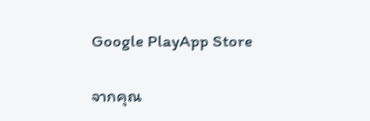Google PlayApp Store

จากคุณ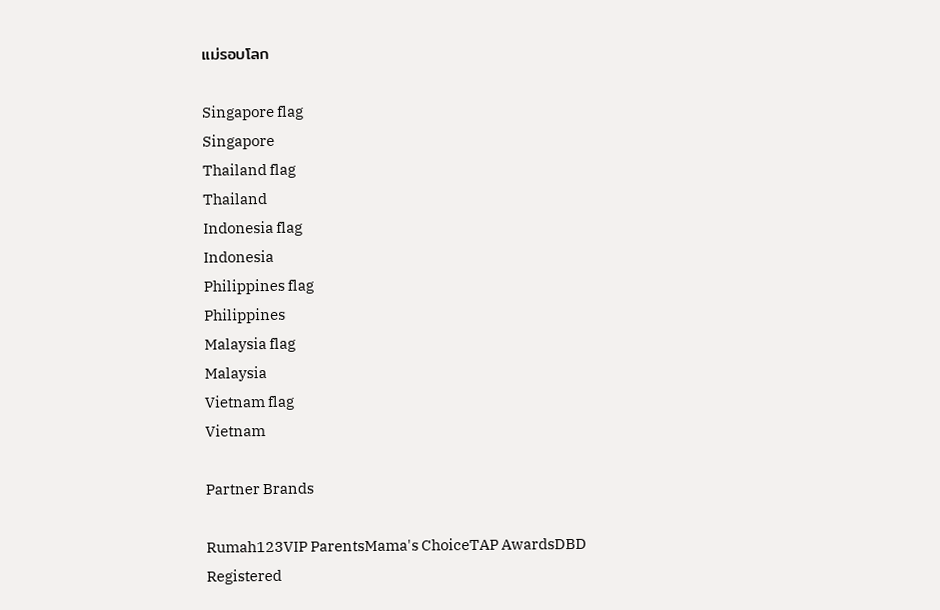แม่รอบโลก

Singapore flag
Singapore
Thailand flag
Thailand
Indonesia flag
Indonesia
Philippines flag
Philippines
Malaysia flag
Malaysia
Vietnam flag
Vietnam

Partner Brands

Rumah123VIP ParentsMama's ChoiceTAP AwardsDBD Registered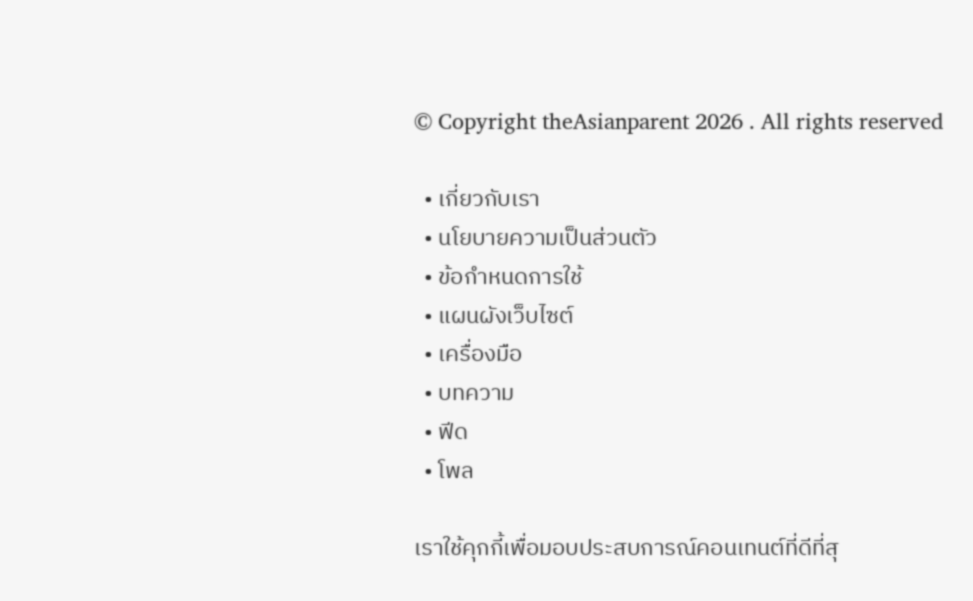© Copyright theAsianparent 2026 . All rights reserved

  • เกี่ยวกับเรา
  • นโยบายความเป็นส่วนตัว
  • ข้อกำหนดการใช้
  • แผนผังเว็บไซต์
  • เครื่องมือ
  • บทความ
  • ฟีด
  • โพล

เราใช้คุกกี้เพื่อมอบประสบการณ์คอนเทนต์ที่ดีที่สุ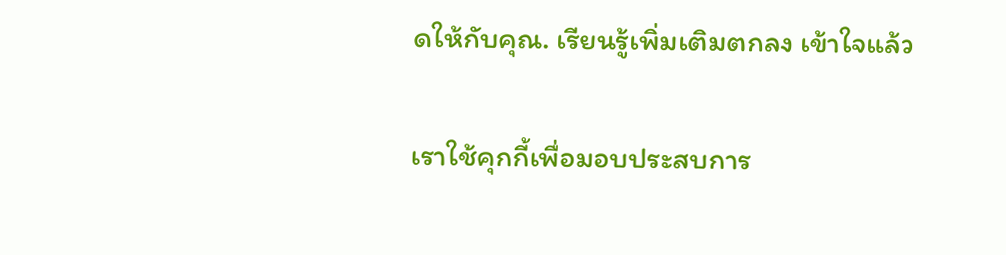ดให้กับคุณ. เรียนรู้เพิ่มเติมตกลง เข้าใจแล้ว

เราใช้คุกกี้เพื่อมอบประสบการ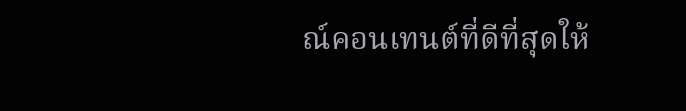ณ์คอนเทนต์ที่ดีที่สุดให้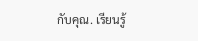กับคุณ. เรียนรู้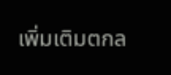เพิ่มเติมตกล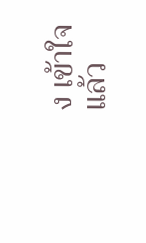ง เข้าใจแล้ว